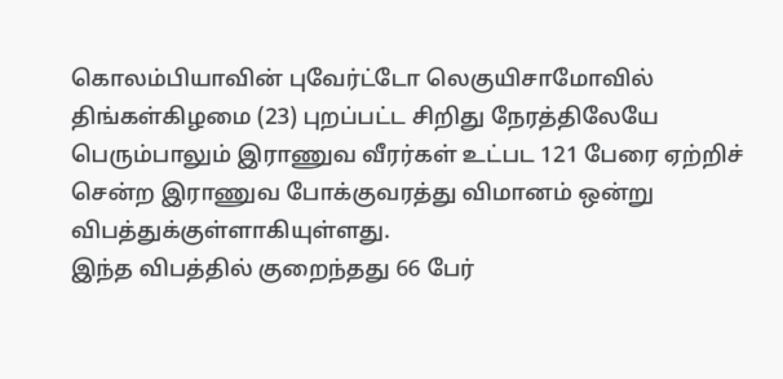கொலம்பியாவின் புவேர்ட்டோ லெகுயிசாமோவில் திங்கள்கிழமை (23) புறப்பட்ட சிறிது நேரத்திலேயே பெரும்பாலும் இராணுவ வீரர்கள் உட்பட 121 பேரை ஏற்றிச் சென்ற இராணுவ போக்குவரத்து விமானம் ஒன்று விபத்துக்குள்ளாகியுள்ளது.
இந்த விபத்தில் குறைந்தது 66 பேர்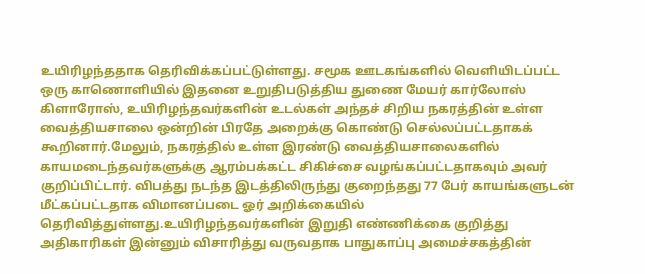உயிரிழந்ததாக தெரிவிக்கப்பட்டுள்ளது. சமூக ஊடகங்களில் வெளியிடப்பட்ட ஒரு காணொளியில் இதனை உறுதிபடுத்திய துணை மேயர் கார்லோஸ் கிளாரோஸ், உயிரிழந்தவர்களின் உடல்கள் அந்தச் சிறிய நகரத்தின் உள்ள வைத்தியசாலை ஒன்றின் பிரதே அறைக்கு கொண்டு செல்லப்பட்டதாகக் கூறினார்.மேலும், நகரத்தில் உள்ள இரண்டு வைத்தியசாலைகளில் காயமடைந்தவர்களுக்கு ஆரம்பக்கட்ட சிகிச்சை வழங்கப்பட்டதாகவும் அவர் குறிப்பிட்டார். விபத்து நடந்த இடத்திலிருந்து குறைந்தது 77 பேர் காயங்களுடன் மீட்கப்பட்டதாக விமானப்படை ஓர் அறிக்கையில் தெரிவித்துள்ளது.உயிரிழந்தவர்களின் இறுதி எண்ணிக்கை குறித்து அதிகாரிகள் இன்னும் விசாரித்து வருவதாக பாதுகாப்பு அமைச்சகத்தின்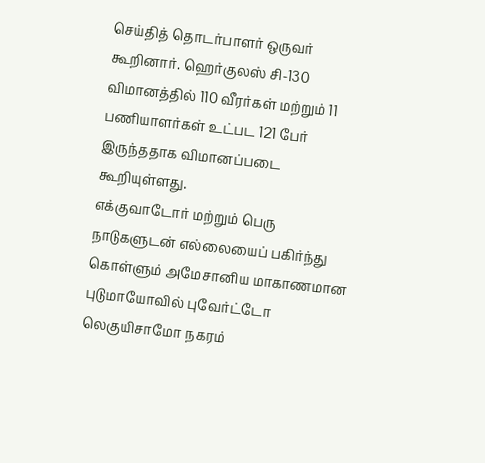செய்தித் தொடர்பாளர் ஒருவர் கூறினார். ஹெர்குலஸ் சி-130 விமானத்தில் 110 வீரர்கள் மற்றும் 11 பணியாளர்கள் உட்பட 121 பேர் இருந்ததாக விமானப்படை கூறியுள்ளது.
எக்குவாடோர் மற்றும் பெரு நாடுகளுடன் எல்லையைப் பகிர்ந்து கொள்ளும் அமேசானிய மாகாணமான புடுமாயோவில் புவேர்ட்டோ லெகுயிசாமோ நகரம்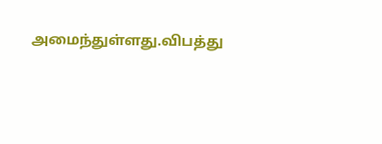அமைந்துள்ளது.விபத்து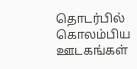தொடர்பில் கொலம்பிய ஊடகங்கள்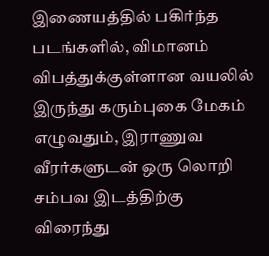இணையத்தில் பகிர்ந்த படங்களில், விமானம் விபத்துக்குள்ளான வயலில் இருந்து கரும்புகை மேகம் எழுவதும், இராணுவ வீரர்களுடன் ஒரு லொறி சம்பவ இடத்திற்கு விரைந்து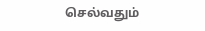செல்வதும்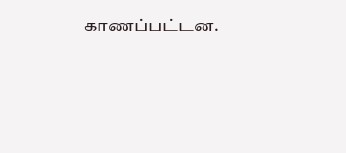காணப்பட்டன.